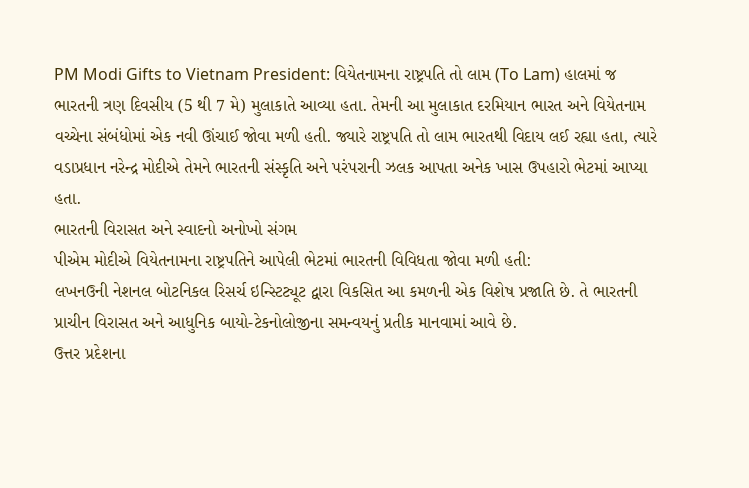PM Modi Gifts to Vietnam President: વિયેતનામના રાષ્ટ્રપતિ તો લામ (To Lam) હાલમાં જ ભારતની ત્રણ દિવસીય (5 થી 7 મે) મુલાકાતે આવ્યા હતા. તેમની આ મુલાકાત દરમિયાન ભારત અને વિયેતનામ વચ્ચેના સંબંધોમાં એક નવી ઊંચાઈ જોવા મળી હતી. જ્યારે રાષ્ટ્રપતિ તો લામ ભારતથી વિદાય લઈ રહ્યા હતા, ત્યારે વડાપ્રધાન નરેન્દ્ર મોદીએ તેમને ભારતની સંસ્કૃતિ અને પરંપરાની ઝલક આપતા અનેક ખાસ ઉપહારો ભેટમાં આપ્યા હતા.
ભારતની વિરાસત અને સ્વાદનો અનોખો સંગમ
પીએમ મોદીએ વિયેતનામના રાષ્ટ્રપતિને આપેલી ભેટમાં ભારતની વિવિધતા જોવા મળી હતી:
લખનઉની નેશનલ બોટનિકલ રિસર્ચ ઇન્સ્ટિટ્યૂટ દ્વારા વિકસિત આ કમળની એક વિશેષ પ્રજાતિ છે. તે ભારતની પ્રાચીન વિરાસત અને આધુનિક બાયો-ટેકનોલોજીના સમન્વયનું પ્રતીક માનવામાં આવે છે.
ઉત્તર પ્રદેશના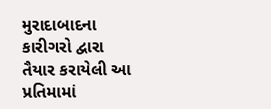મુરાદાબાદના કારીગરો દ્વારા તૈયાર કરાયેલી આ પ્રતિમામાં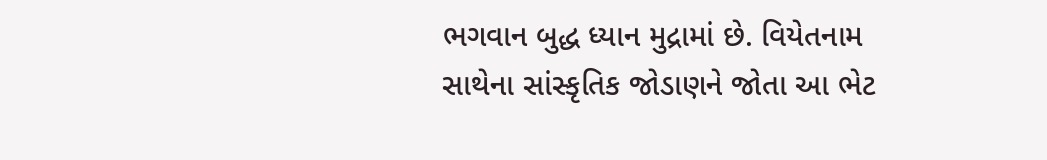ભગવાન બુદ્ધ ધ્યાન મુદ્રામાં છે. વિયેતનામ સાથેના સાંસ્કૃતિક જોડાણને જોતા આ ભેટ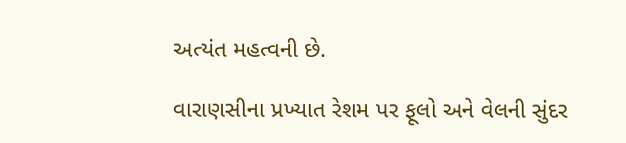અત્યંત મહત્વની છે.

વારાણસીના પ્રખ્યાત રેશમ પર ફૂલો અને વેલની સુંદર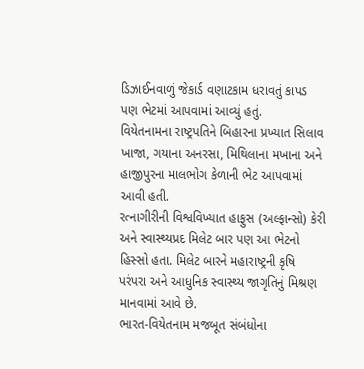ડિઝાઈનવાળું જેકાર્ડ વણાટકામ ધરાવતું કાપડ પણ ભેટમાં આપવામાં આવ્યું હતું.
વિયેતનામના રાષ્ટ્રપતિને બિહારના પ્રખ્યાત સિલાવ ખાજા, ગયાના અનરસા, મિથિલાના મખાના અને હાજીપુરના માલભોગ કેળાની ભેટ આપવામાં આવી હતી.
રત્નાગીરીની વિશ્વવિખ્યાત હાફુસ (અલ્ફાન્સો) કેરી અને સ્વાસ્થ્યપ્રદ મિલેટ બાર પણ આ ભેટનો હિસ્સો હતા. મિલેટ બારને મહારાષ્ટ્રની કૃષિ પરંપરા અને આધુનિક સ્વાસ્થ્ય જાગૃતિનું મિશ્રણ માનવામાં આવે છે.
ભારત-વિયેતનામ મજબૂત સંબંધોના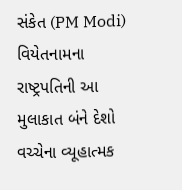સંકેત (PM Modi)
વિયેતનામના રાષ્ટ્રપતિની આ મુલાકાત બંને દેશો વચ્ચેના વ્યૂહાત્મક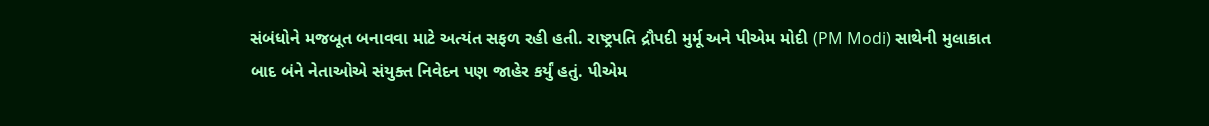સંબંધોને મજબૂત બનાવવા માટે અત્યંત સફળ રહી હતી. રાષ્ટ્રપતિ દ્રૌપદી મુર્મૂ અને પીએમ મોદી (PM Modi) સાથેની મુલાકાત બાદ બંને નેતાઓએ સંયુક્ત નિવેદન પણ જાહેર કર્યું હતું. પીએમ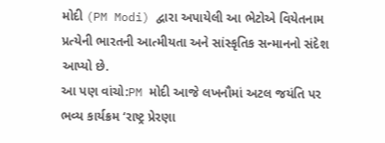મોદી (PM Modi) દ્વારા અપાયેલી આ ભેટોએ વિયેતનામ પ્રત્યેની ભારતની આત્મીયતા અને સાંસ્કૃતિક સન્માનનો સંદેશ આપ્યો છે.
આ પણ વાંચો:PM મોદી આજે લખનૌમાં અટલ જયંતિ પર ભવ્ય કાર્યક્રમ ‘રાષ્ટ્ર પ્રેરણા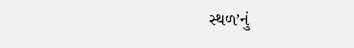સ્થળ’નું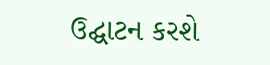ઉદ્ઘાટન કરશે